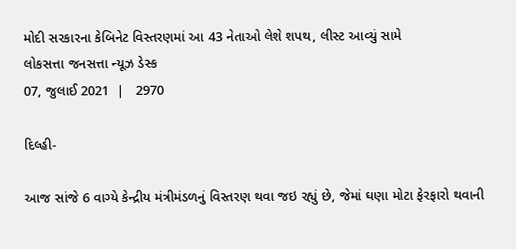મોદી સરકારના કેબિનેટ વિસ્તરણમાં આ 43 નેતાઓ લેશે શપથ, લીસ્ટ આવ્યું સામે
લોકસત્તા જનસત્તા ન્યૂઝ ડેસ્ક
07, જુલાઈ 2021  |   2970

દિલ્હી-

આજ સાંજે 6 વાગ્યે કેન્દ્રીય મંત્રીમંડળનું વિસ્તરણ થવા જઇ રહ્યું છે, જેમાં ઘણા મોટા ફેરફારો થવાની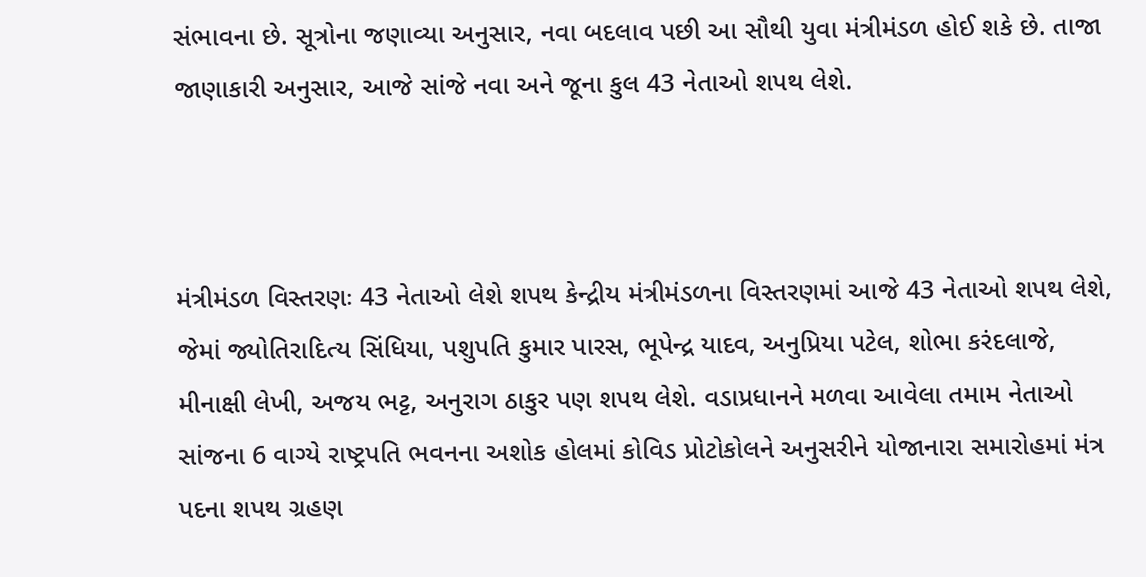સંભાવના છે. સૂત્રોના જણાવ્યા અનુસાર, નવા બદલાવ પછી આ સૌથી યુવા મંત્રીમંડળ હોઈ શકે છે. તાજા જાણાકારી અનુસાર, આજે સાંજે નવા અને જૂના કુલ 43 નેતાઓ શપથ લેશે.



મંત્રીમંડળ વિસ્તરણઃ 43 નેતાઓ લેશે શપથ કેન્દ્રીય મંત્રીમંડળના વિસ્તરણમાં આજે 43 નેતાઓ શપથ લેશે, જેમાં જ્યોતિરાદિત્ય સિંધિયા, પશુપતિ કુમાર પારસ, ભૂપેન્દ્ર યાદવ, અનુપ્રિયા પટેલ, શોભા કરંદલાજે, મીનાક્ષી લેખી, અજય ભટ્ટ, અનુરાગ ઠાકુર પણ શપથ લેશે. વડાપ્રધાનને મળવા આવેલા તમામ નેતાઓ સાંજના 6 વાગ્યે રાષ્ટ્રપતિ ભવનના અશોક હોલમાં કોવિડ પ્રોટોકોલને અનુસરીને યોજાનારા સમારોહમાં મંત્ર પદના શપથ ગ્રહણ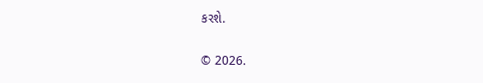કરશે.

© 2026.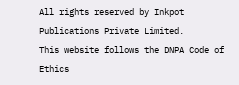All rights reserved by Inkpot Publications Private Limited.
This website follows the DNPA Code of Ethics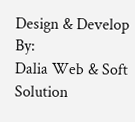Design & Develop By:
Dalia Web & Soft Solution